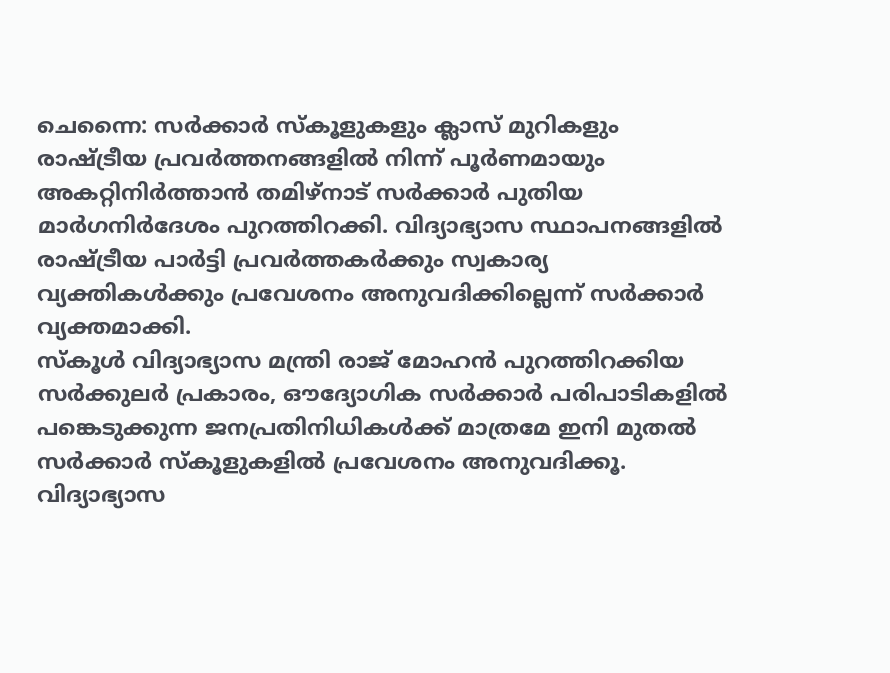ചെന്നൈ: സർക്കാർ സ്കൂളുകളും ക്ലാസ് മുറികളും രാഷ്ട്രീയ പ്രവർത്തനങ്ങളിൽ നിന്ന് പൂർണമായും അകറ്റിനിർത്താൻ തമിഴ്നാട് സർക്കാർ പുതിയ മാർഗനിർദേശം പുറത്തിറക്കി. വിദ്യാഭ്യാസ സ്ഥാപനങ്ങളിൽ രാഷ്ട്രീയ പാർട്ടി പ്രവർത്തകർക്കും സ്വകാര്യ വ്യക്തികൾക്കും പ്രവേശനം അനുവദിക്കില്ലെന്ന് സർക്കാർ വ്യക്തമാക്കി.
സ്കൂൾ വിദ്യാഭ്യാസ മന്ത്രി രാജ് മോഹൻ പുറത്തിറക്കിയ സർക്കുലർ പ്രകാരം, ഔദ്യോഗിക സർക്കാർ പരിപാടികളിൽ പങ്കെടുക്കുന്ന ജനപ്രതിനിധികൾക്ക് മാത്രമേ ഇനി മുതൽ സർക്കാർ സ്കൂളുകളിൽ പ്രവേശനം അനുവദിക്കൂ. വിദ്യാഭ്യാസ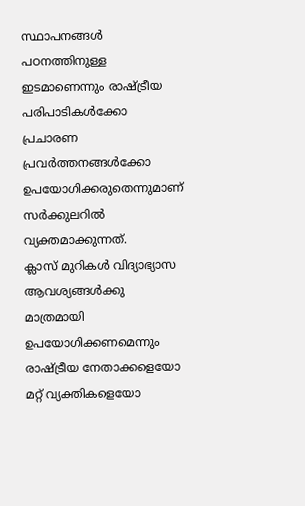സ്ഥാപനങ്ങൾ പഠനത്തിനുള്ള ഇടമാണെന്നും രാഷ്ട്രീയ പരിപാടികൾക്കോ പ്രചാരണ പ്രവർത്തനങ്ങൾക്കോ ഉപയോഗിക്കരുതെന്നുമാണ് സർക്കുലറിൽ വ്യക്തമാക്കുന്നത്.
ക്ലാസ് മുറികൾ വിദ്യാഭ്യാസ ആവശ്യങ്ങൾക്കു മാത്രമായി ഉപയോഗിക്കണമെന്നും രാഷ്ട്രീയ നേതാക്കളെയോ മറ്റ് വ്യക്തികളെയോ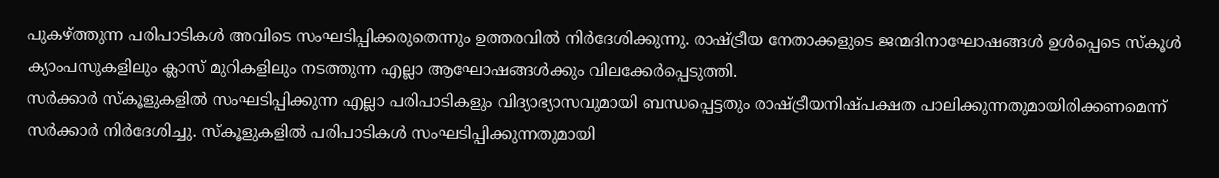പുകഴ്ത്തുന്ന പരിപാടികൾ അവിടെ സംഘടിപ്പിക്കരുതെന്നും ഉത്തരവിൽ നിർദേശിക്കുന്നു. രാഷ്ട്രീയ നേതാക്കളുടെ ജന്മദിനാഘോഷങ്ങൾ ഉൾപ്പെടെ സ്കൂൾ ക്യാംപസുകളിലും ക്ലാസ് മുറികളിലും നടത്തുന്ന എല്ലാ ആഘോഷങ്ങൾക്കും വിലക്കേർപ്പെടുത്തി.
സർക്കാർ സ്കൂളുകളിൽ സംഘടിപ്പിക്കുന്ന എല്ലാ പരിപാടികളും വിദ്യാഭ്യാസവുമായി ബന്ധപ്പെട്ടതും രാഷ്ട്രീയനിഷ്പക്ഷത പാലിക്കുന്നതുമായിരിക്കണമെന്ന് സർക്കാർ നിർദേശിച്ചു. സ്കൂളുകളിൽ പരിപാടികൾ സംഘടിപ്പിക്കുന്നതുമായി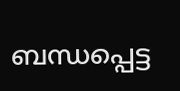ബന്ധപ്പെട്ട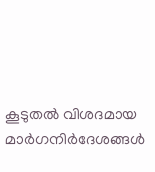കൂടുതൽ വിശദമായ മാർഗനിർദേശങ്ങൾ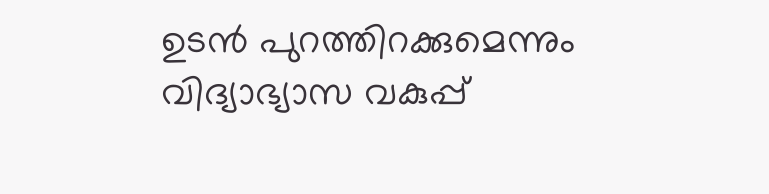ഉടൻ പുറത്തിറക്കുമെന്നും വിദ്യാഭ്യാസ വകുപ്പ്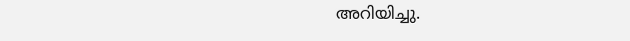അറിയിച്ചു.